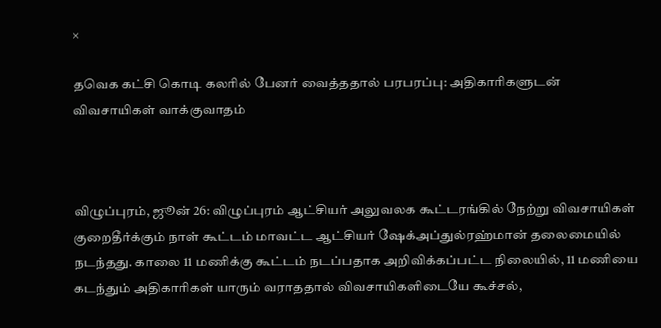×

தவெக கட்சி கொடி கலரில் பேனர் வைத்ததால் பரபரப்பு: அதிகாரிகளுடன் விவசாயிகள் வாக்குவாதம்



விழுப்புரம், ஜூன் 26: விழுப்புரம் ஆட்சியர் அலுவலக கூட்டரங்கில் நேற்று விவசாயிகள் குறைதீர்க்கும் நாள் கூட்டம் மாவட்ட ஆட்சியர் ஷேக்அப்துல்ரஹ்மான் தலைமையில் நடந்தது. காலை 11 மணிக்கு கூட்டம் நடப்பதாக அறிவிக்கப்பட்ட நிலையில், 11 மணியை கடந்தும் அதிகாரிகள் யாரும் வராததால் விவசாயிகளிடையே கூச்சல்,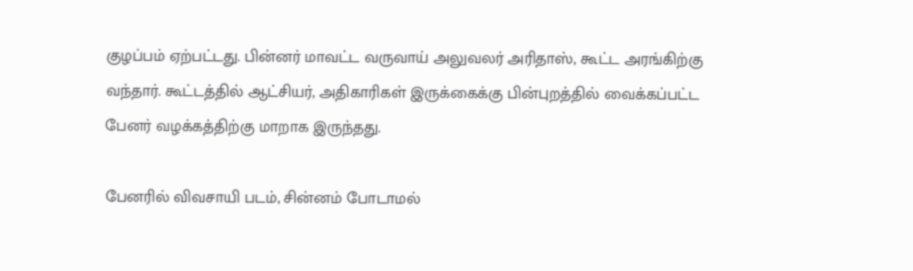குழப்பம் ஏற்பட்டது. பின்னர் மாவட்ட வருவாய் அலுவலர் அரிதாஸ், கூட்ட அரங்கிற்கு வந்தார். கூட்டத்தில் ஆட்சியர், அதிகாரிகள் இருக்கைக்கு பின்புறத்தில் வைக்கப்பட்ட பேனர் வழக்கத்திற்கு மாறாக இருந்தது.

பேனரில் விவசாயி படம், சின்னம் போடாமல்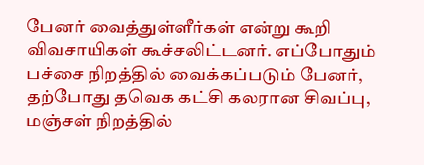பேனர் வைத்துள்ளீர்கள் என்று கூறி விவசாயிகள் கூச்சலிட்டனர். எப்போதும் பச்சை நிறத்தில் வைக்கப்படும் பேனர், தற்போது தவெக கட்சி கலரான சிவப்பு, மஞ்சள் நிறத்தில்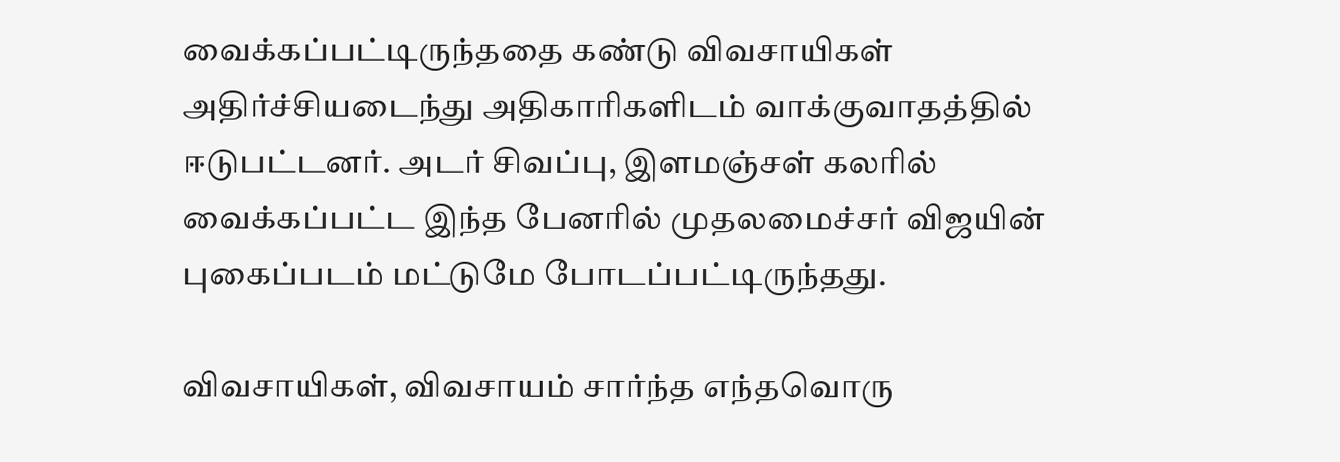வைக்கப்பட்டிருந்ததை கண்டு விவசாயிகள் அதிர்ச்சியடைந்து அதிகாரிகளிடம் வாக்குவாதத்தில் ஈடுபட்டனர். அடர் சிவப்பு, இளமஞ்சள் கலரில் வைக்கப்பட்ட இந்த பேனரில் முதலமைச்சர் விஜயின் புகைப்படம் மட்டுமே போடப்பட்டிருந்தது.

விவசாயிகள், விவசாயம் சார்ந்த எந்தவொரு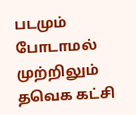படமும் போடாமல் முற்றிலும் தவெக கட்சி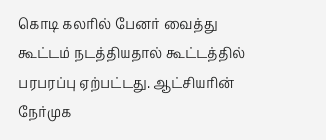கொடி கலரில் பேனர் வைத்து கூட்டம் நடத்தியதால் கூட்டத்தில் பரபரப்பு ஏற்பட்டது. ஆட்சியரின் நேர்முக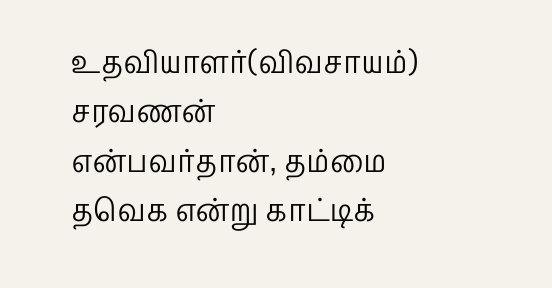உதவியாளர்(விவசாயம்) சரவணன் என்பவர்தான், தம்மை தவெக என்று காட்டிக்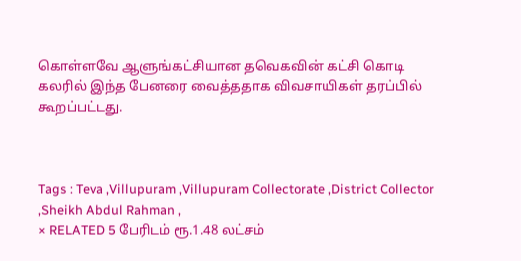கொள்ளவே ஆளுங்கட்சியான தவெகவின் கட்சி கொடி கலரில் இந்த பேனரை வைத்ததாக விவசாயிகள் தரப்பில் கூறப்பட்டது.



Tags : Teva ,Villupuram ,Villupuram Collectorate ,District Collector ,Sheikh Abdul Rahman ,
× RELATED 5 பேரிடம் ரூ.1.48 லட்சம்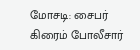மோசடி: சைபர் கிரைம் போலீசார்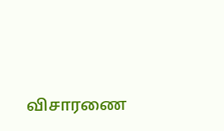விசாரணை